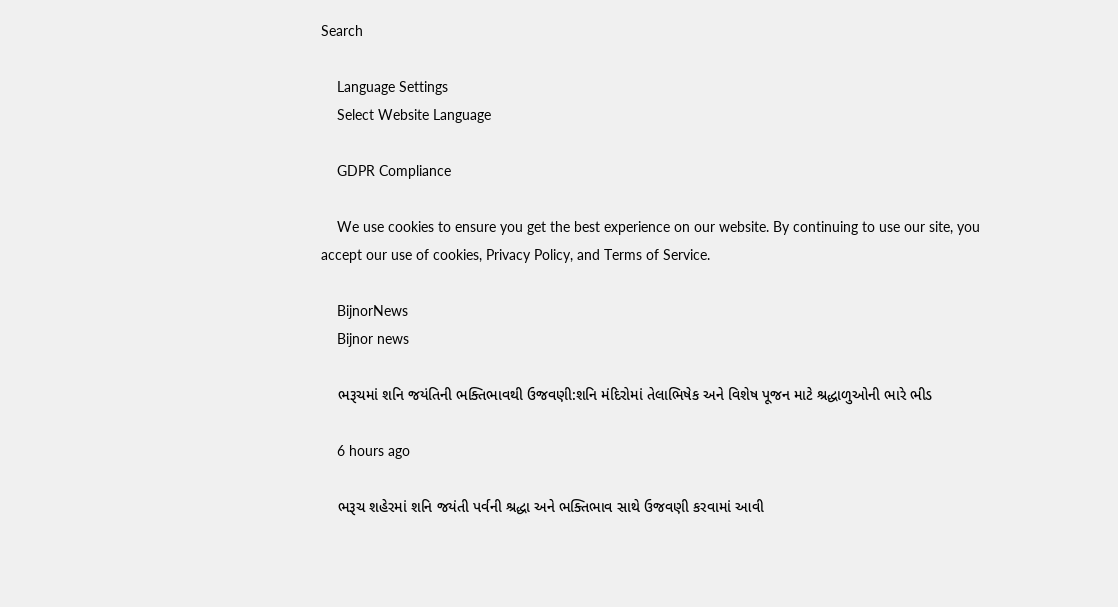Search

    Language Settings
    Select Website Language

    GDPR Compliance

    We use cookies to ensure you get the best experience on our website. By continuing to use our site, you accept our use of cookies, Privacy Policy, and Terms of Service.

    BijnorNews
    Bijnor news

    ભરૂચમાં શનિ જયંતિની ભક્તિભાવથી ઉજવણી:શનિ મંદિરોમાં તેલાભિષેક અને વિશેષ પૂજન માટે શ્રદ્ધાળુઓની ભારે ભીડ

    6 hours ago

    ભરૂચ શહેરમાં શનિ જયંતી પર્વની શ્રદ્ધા અને ભક્તિભાવ સાથે ઉજવણી કરવામાં આવી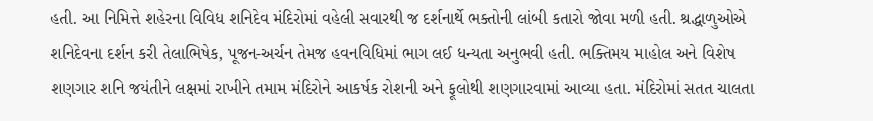હતી. આ નિમિત્તે શહેરના વિવિધ શનિદેવ મંદિરોમાં વહેલી સવારથી જ દર્શનાર્થે ભક્તોની લાંબી કતારો જોવા મળી હતી. શ્રદ્ધાળુઓએ શનિદેવના દર્શન કરી તેલાભિષેક, પૂજન-અર્ચન તેમજ હવનવિધિમાં ભાગ લઈ ધન્યતા અનુભવી હતી. ભક્તિમય માહોલ અને વિશેષ શણગાર શનિ જયંતીને લક્ષમાં રાખીને તમામ મંદિરોને આકર્ષક રોશની અને ફૂલોથી શણગારવામાં આવ્યા હતા. મંદિરોમાં સતત ચાલતા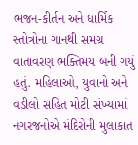ભજન-કીર્તન અને ધાર્મિક સ્તોત્રોના ગાનથી સમગ્ર વાતાવરણ ભક્તિમય બની ગયું હતું. મહિલાઓ, યુવાનો અને વડીલો સહિત મોટી સંખ્યામાં નગરજનોએ મંદિરોની મુલાકાત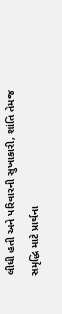લીધી હતી અને પરિવારની સુખાકારી, શાંતિ તેમજ સમૃદ્ધિ માટે પ્રાર્થના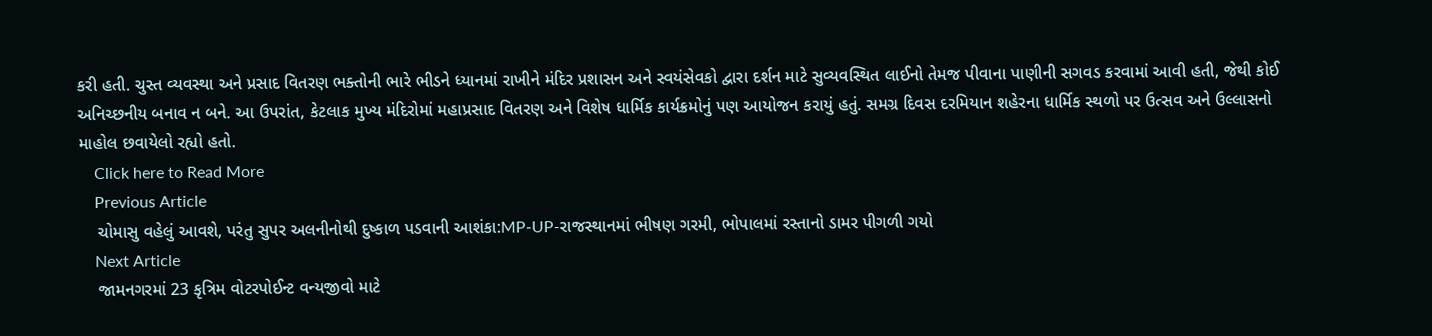કરી હતી. ચુસ્ત વ્યવસ્થા અને પ્રસાદ વિતરણ ભક્તોની ભારે ભીડને ધ્યાનમાં રાખીને મંદિર પ્રશાસન અને સ્વયંસેવકો દ્વારા દર્શન માટે સુવ્યવસ્થિત લાઈનો તેમજ પીવાના પાણીની સગવડ કરવામાં આવી હતી, જેથી કોઈ અનિચ્છનીય બનાવ ન બને. આ ઉપરાંત, કેટલાક મુખ્ય મંદિરોમાં મહાપ્રસાદ વિતરણ અને વિશેષ ધાર્મિક કાર્યક્રમોનું પણ આયોજન કરાયું હતું. સમગ્ર દિવસ દરમિયાન શહેરના ધાર્મિક સ્થળો પર ઉત્સવ અને ઉલ્લાસનો માહોલ છવાયેલો રહ્યો હતો.
    Click here to Read More
    Previous Article
    ચોમાસુ વહેલું આવશે, પરંતુ સુપર અલનીનોથી દુષ્કાળ પડવાની આશંકા:MP-UP-રાજસ્થાનમાં ભીષણ ગરમી, ભોપાલમાં રસ્તાનો ડામર પીગળી ગયો
    Next Article
    જામનગરમાં 23 કૃત્રિમ વોટરપોઈન્ટ વન્યજીવો માટે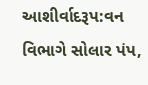આશીર્વાદરૂપ:વન વિભાગે સોલાર પંપ,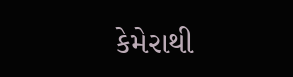કેમેરાથી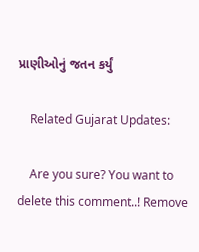પ્રાણીઓનું જતન કર્યું

    Related Gujarat Updates:

    Are you sure? You want to delete this comment..! Remove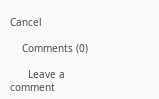Cancel

    Comments (0)

      Leave a comment